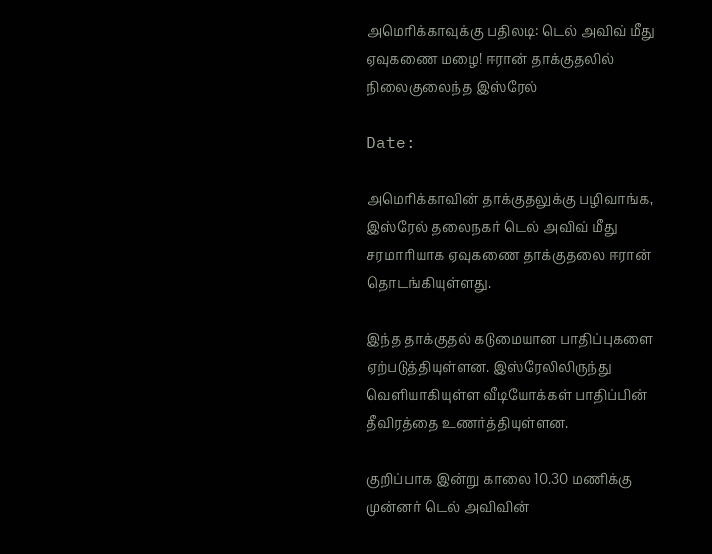அமெரிக்காவுக்கு பதிலடி: டெல் அவிவ் மீது ஏவுகணை மழை! ஈரான் தாக்குதலில் நிலைகுலைந்த இஸ்ரேல்

Date:

அமெரிக்காவின் தாக்குதலுக்கு பழிவாங்க, இஸ்ரேல் தலைநகர் டெல் அவிவ் மீது சரமாரியாக ஏவுகணை தாக்குதலை ஈரான் தொடங்கியுள்ளது.

இந்த தாக்குதல் கடுமையான பாதிப்புகளை ஏற்படுத்தியுள்ளன. இஸ்ரேலிலிருந்து வெளியாகியுள்ள வீடியோக்கள் பாதிப்பின் தீவிரத்தை உணர்த்தியுள்ளன.

குறிப்பாக இன்று காலை 10.30 மணிக்கு முன்னர் டெல் அவிவின்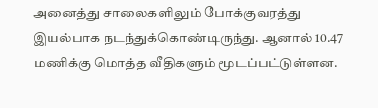அனைத்து சாலைகளிலும் போக்குவரத்து இயல்பாக நடந்துக்கொண்டிருந்து. ஆனால் 10.47 மணிக்கு மொத்த வீதிகளும் மூடப்பட்டுள்ளன.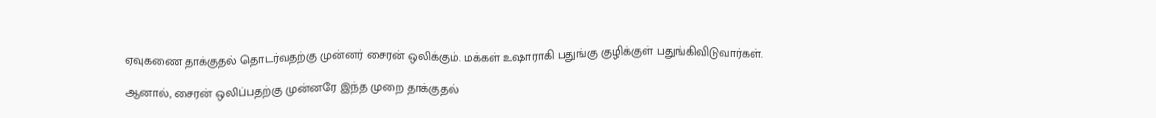ஏவுகணை தாக்குதல் தொடர்வதற்கு முன்னர் சைரன் ஒலிக்கும். மக்கள் உஷாராகி பதுங்கு குழிக்குள் பதுங்கிவிடுவார்கள்.

ஆனால், சைரன் ஒலிப்பதற்கு முன்னரே இந்த முறை தாக்குதல்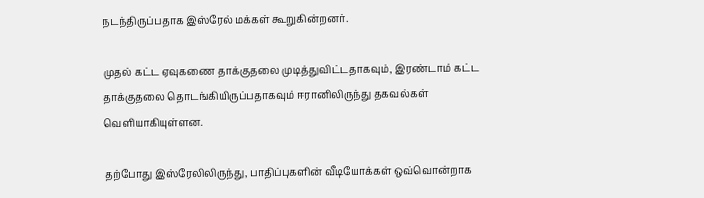நடந்திருப்பதாக இஸ்ரேல் மக்கள் கூறுகின்றனர்.

முதல் கட்ட ஏவுகணை தாக்குதலை முடித்துவிட்டதாகவும், இரண்டாம் கட்ட தாக்குதலை தொடங்கியிருப்பதாகவும் ஈரானிலிருந்து தகவல்கள் வெளியாகியுள்ளன.

தற்போது இஸ்ரேலிலிருந்து, பாதிப்புகளின் வீடியோக்கள் ஒவ்வொன்றாக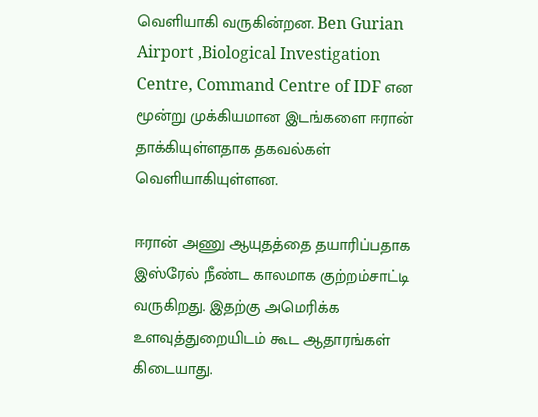வெளியாகி வருகின்றன. Ben Gurian Airport ,Biological Investigation Centre, Command Centre of IDF என மூன்று முக்கியமான இடங்களை ஈரான் தாக்கியுள்ளதாக தகவல்கள் வெளியாகியுள்ளன.

ஈரான் அணு ஆயுதத்தை தயாரிப்பதாக இஸ்ரேல் நீண்ட காலமாக குற்றம்சாட்டி வருகிறது. இதற்கு அமெரிக்க உளவுத்துறையிடம் கூட ஆதாரங்கள் கிடையாது.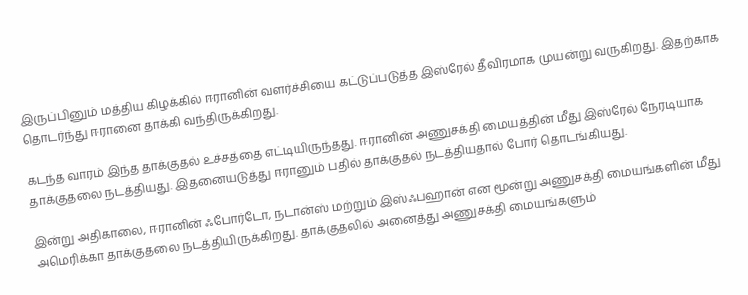இருப்பினும் மத்திய கிழக்கில் ஈரானின் வளர்ச்சியை கட்டுப்படுத்த இஸ்ரேல் தீவிரமாக முயன்று வருகிறது. இதற்காக தொடர்ந்து ஈரானை தாக்கி வந்திருக்கிறது.

கடந்த வாரம் இந்த தாக்குதல் உச்சத்தை எட்டியிருந்தது. ஈரானின் அணுசக்தி மையத்தின் மீது இஸ்ரேல் நேரடியாக தாக்குதலை நடத்தியது. இதனையடுத்து ஈரானும் பதில் தாக்குதல் நடத்தியதால் போர் தொடங்கியது.

இன்று அதிகாலை, ஈரானின் ஃபோர்டோ, நடான்ஸ் மற்றும் இஸ்ஃபஹான் என மூன்று அணுசக்தி மையங்களின் மீது அமெரிக்கா தாக்குதலை நடத்தியிருக்கிறது. தாக்குதலில் அனைத்து அணுசக்தி மையங்களும்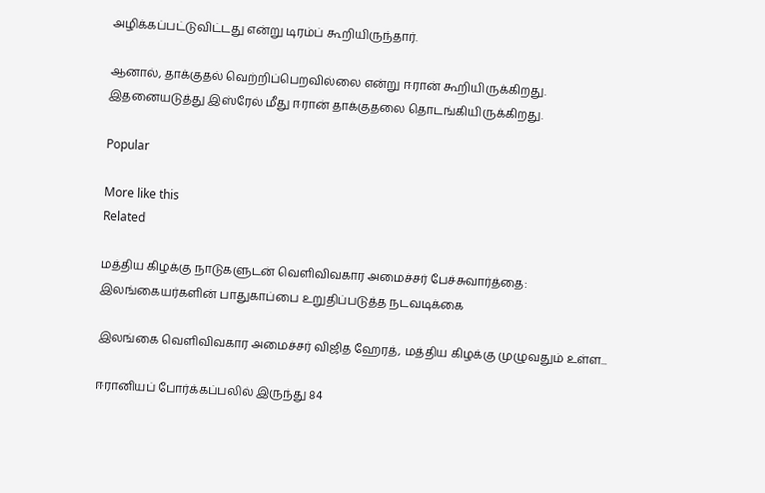அழிக்கப்பட்டுவிட்டது என்று டிரம்ப் கூறியிருந்தார்.

ஆனால், தாக்குதல் வெற்றிப்பெறவில்லை என்று ஈரான் கூறியிருக்கிறது. இதனையடுத்து இஸ்ரேல் மீது ஈரான் தாக்குதலை தொடங்கியிருக்கிறது.

Popular

More like this
Related

மத்திய கிழக்கு நாடுகளுடன் வெளிவிவகார அமைச்சர் பேச்சுவார்த்தை: இலங்கையர்களின் பாதுகாப்பை உறுதிப்படுத்த நடவடிக்கை

இலங்கை வெளிவிவகார அமைச்சர் விஜித ஹேரத், மத்திய கிழக்கு முழுவதும் உள்ள...

ஈரானியப் போர்க்கப்பலில் இருந்து 84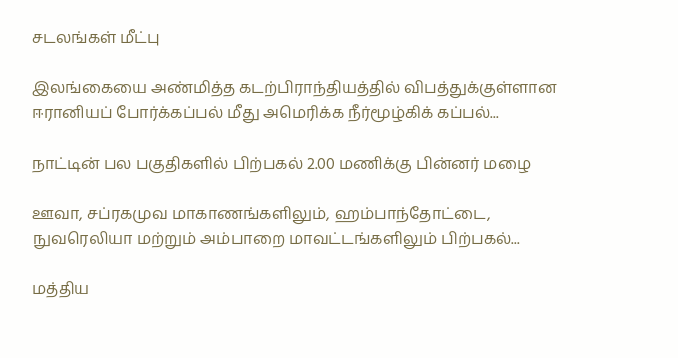சடலங்கள் மீட்பு

இலங்கையை அண்மித்த கடற்பிராந்தியத்தில் விபத்துக்குள்ளான ஈரானியப் போர்க்கப்பல் மீது அமெரிக்க நீர்மூழ்கிக் கப்பல்...

நாட்டின் பல பகுதிகளில் பிற்பகல் 2.00 மணிக்கு பின்னர் மழை

ஊவா, சப்ரகமுவ மாகாணங்களிலும், ஹம்பாந்தோட்டை, நுவரெலியா மற்றும் அம்பாறை மாவட்டங்களிலும் பிற்பகல்...

மத்திய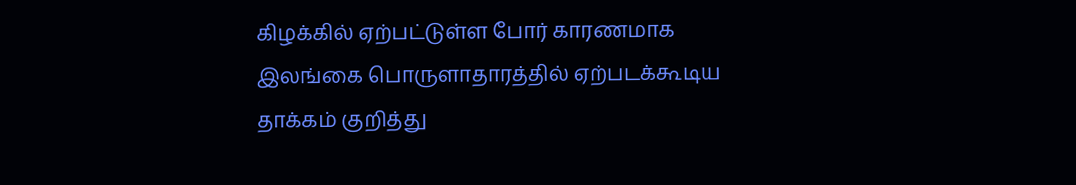கிழக்கில் ஏற்பட்டுள்ள போர் காரணமாக இலங்கை பொருளாதாரத்தில் ஏற்படக்கூடிய தாக்கம் குறித்து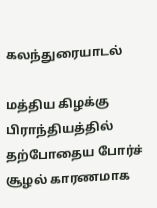கலந்துரையாடல்

மத்திய கிழக்கு பிராந்தியத்தில் தற்போதைய போர்ச் சூழல் காரணமாக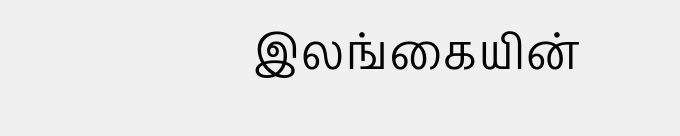இலங்கையின்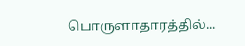பொருளாதாரத்தில்...